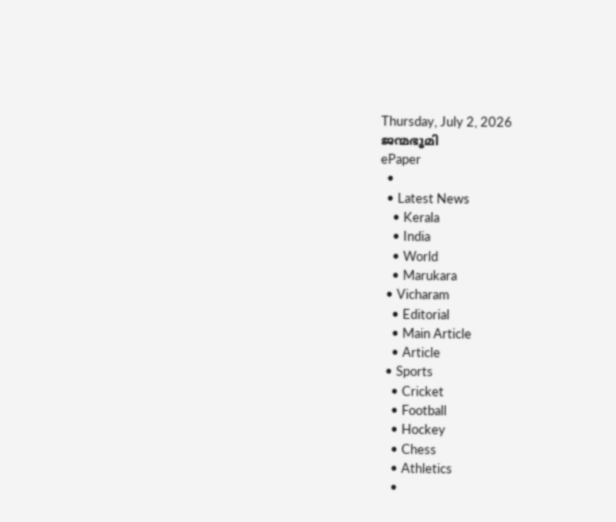Thursday, July 2, 2026
ജന്മഭൂമി
ePaper
  •
  • Latest News
    • Kerala
    • India
    • World
    • Marukara
  • Vicharam
    • Editorial
    • Main Article
    • Article
  • Sports
    • Cricket
    • Football
    • Hockey
    • Chess
    • Athletics
    •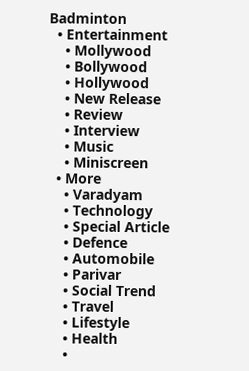Badminton
  • Entertainment
    • Mollywood
    • Bollywood
    • Hollywood
    • New Release
    • Review
    • Interview
    • Music
    • Miniscreen
  • More
    • Varadyam
    • Technology
    • Special Article
    • Defence
    • Automobile
    • Parivar
    • Social Trend
    • Travel
    • Lifestyle
    • Health
    •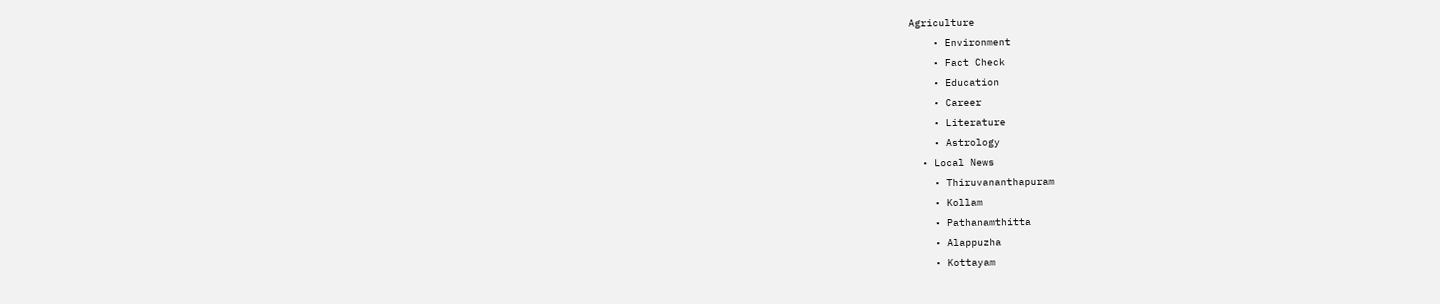Agriculture
    • Environment
    • Fact Check
    • Education
    • Career
    • Literature
    • Astrology
  • Local News
    • Thiruvananthapuram
    • Kollam
    • Pathanamthitta
    • Alappuzha
    • Kottayam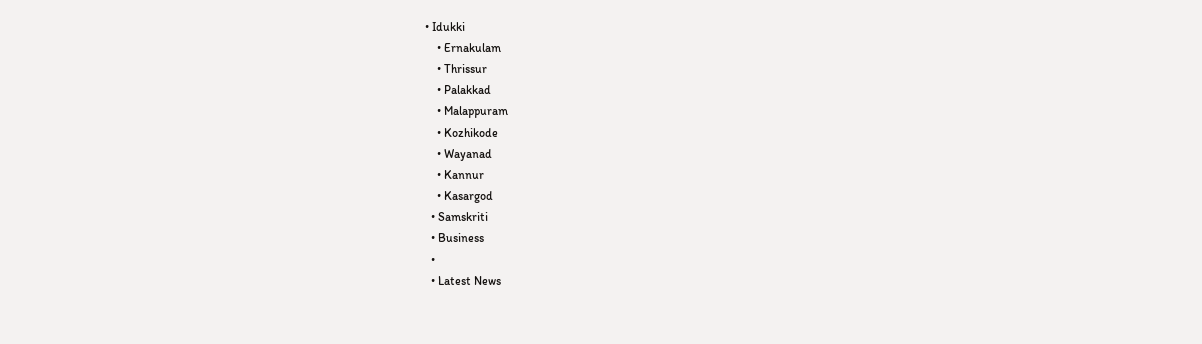• Idukki
    • Ernakulam
    • Thrissur
    • Palakkad
    • Malappuram
    • Kozhikode
    • Wayanad
    • Kannur
    • Kasargod
  • Samskriti
  • Business
  •
  • Latest News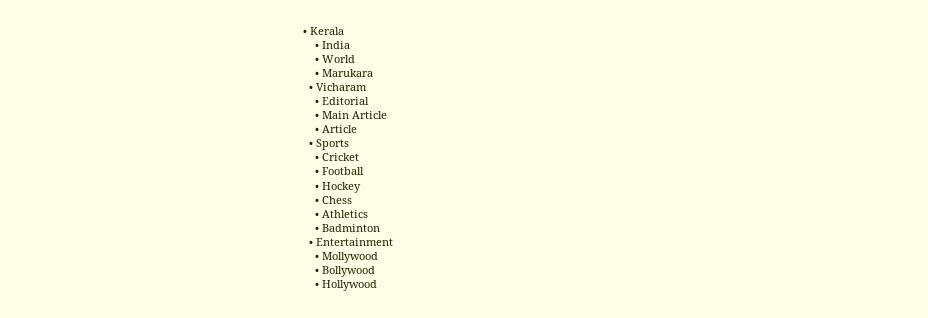• Kerala
    • India
    • World
    • Marukara
  • Vicharam
    • Editorial
    • Main Article
    • Article
  • Sports
    • Cricket
    • Football
    • Hockey
    • Chess
    • Athletics
    • Badminton
  • Entertainment
    • Mollywood
    • Bollywood
    • Hollywood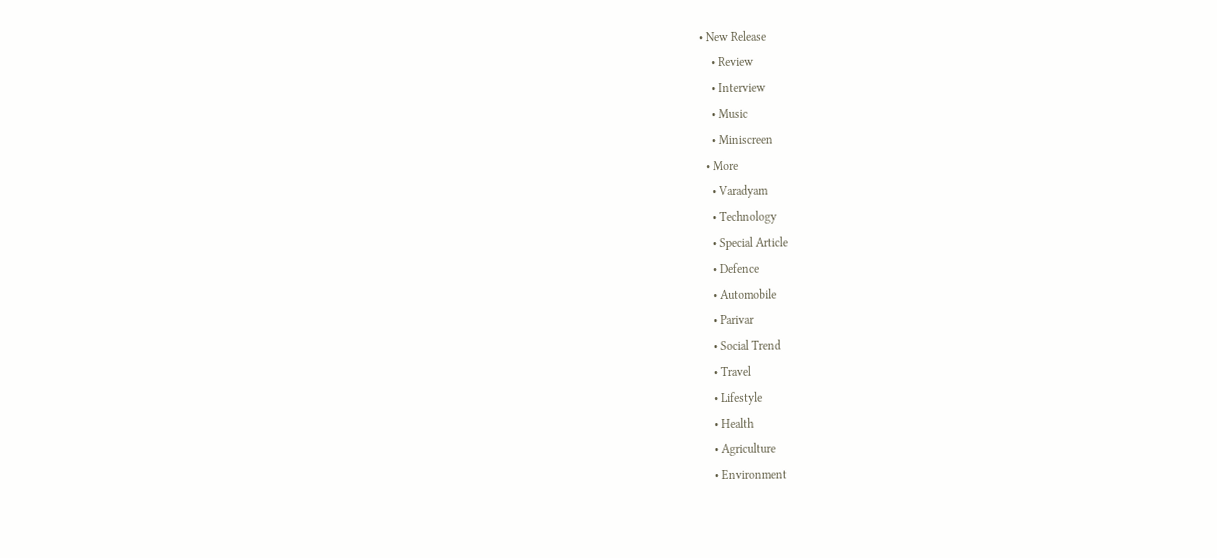• New Release
    • Review
    • Interview
    • Music
    • Miniscreen
  • More
    • Varadyam
    • Technology
    • Special Article
    • Defence
    • Automobile
    • Parivar
    • Social Trend
    • Travel
    • Lifestyle
    • Health
    • Agriculture
    • Environment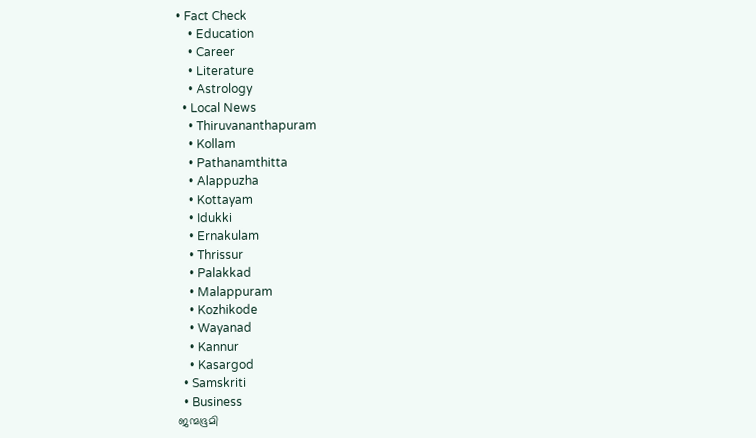• Fact Check
    • Education
    • Career
    • Literature
    • Astrology
  • Local News
    • Thiruvananthapuram
    • Kollam
    • Pathanamthitta
    • Alappuzha
    • Kottayam
    • Idukki
    • Ernakulam
    • Thrissur
    • Palakkad
    • Malappuram
    • Kozhikode
    • Wayanad
    • Kannur
    • Kasargod
  • Samskriti
  • Business
ജന്മഭൂമി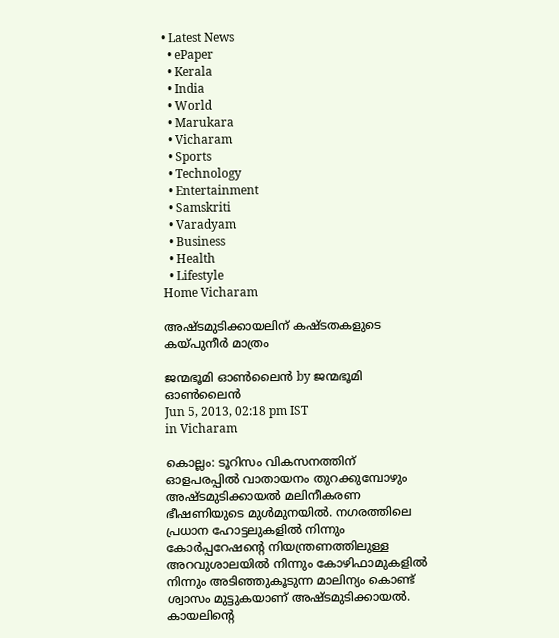• Latest News
  • ePaper
  • Kerala
  • India
  • World
  • Marukara
  • Vicharam
  • Sports
  • Technology
  • Entertainment
  • Samskriti
  • Varadyam
  • Business
  • Health
  • Lifestyle
Home Vicharam

അഷ്ടമുടിക്കായലിന്‌ കഷ്ടതകളുടെ കയ്‌പുനീര്‍ മാത്രം

ജന്മഭൂമി ഓണ്‍ലൈന്‍ by ജന്മഭൂമി ഓണ്‍ലൈന്‍
Jun 5, 2013, 02:18 pm IST
in Vicharam

കൊല്ലം: ടൂറിസം വികസനത്തിന്‌ ഓളപരപ്പില്‍ വാതായനം തുറക്കുമ്പോഴും അഷ്ടമുടിക്കായല്‍ മലിനീകരണ ഭീഷണിയുടെ മുള്‍മുനയില്‍. നഗരത്തിലെ പ്രധാന ഹോട്ടലുകളില്‍ നിന്നും കോര്‍പ്പറേഷന്റെ നിയന്ത്രണത്തിലുള്ള അറവുശാലയില്‍ നിന്നും കോഴിഫാമുകളില്‍ നിന്നും അടിഞ്ഞുകൂടുന്ന മാലിന്യം കൊണ്ട്‌ ശ്വാസം മുട്ടുകയാണ്‌ അഷ്ടമുടിക്കായല്‍. കായലിന്റെ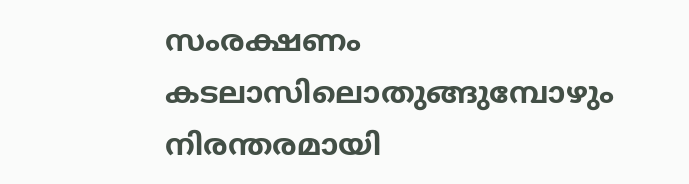സംരക്ഷണം കടലാസിലൊതുങ്ങുമ്പോഴും നിരന്തരമായി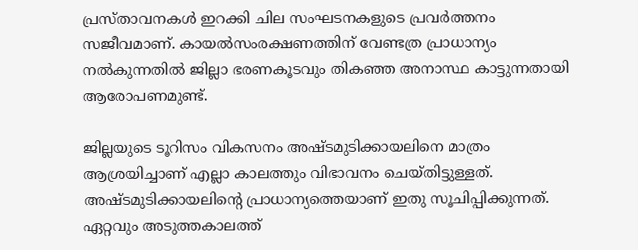പ്രസ്താവനകള്‍ ഇറക്കി ചില സംഘടനകളുടെ പ്രവര്‍ത്തനം സജീവമാണ്‌. കായല്‍സംരക്ഷണത്തിന്‌ വേണ്ടത്ര പ്രാധാന്യം നല്‍കുന്നതില്‍ ജില്ലാ ഭരണകൂടവും തികഞ്ഞ അനാസ്ഥ കാട്ടുന്നതായി ആരോപണമുണ്ട്‌.

ജില്ലയുടെ ടൂറിസം വികസനം അഷ്ടമുടിക്കായലിനെ മാത്രം ആശ്രയിച്ചാണ്‌ എല്ലാ കാലത്തും വിഭാവനം ചെയ്തിട്ടുള്ളത്‌. അഷ്ടമുടിക്കായലിന്റെ പ്രാധാന്യത്തെയാണ്‌ ഇതു സൂചിപ്പിക്കുന്നത്‌. ഏറ്റവും അടുത്തകാലത്ത്‌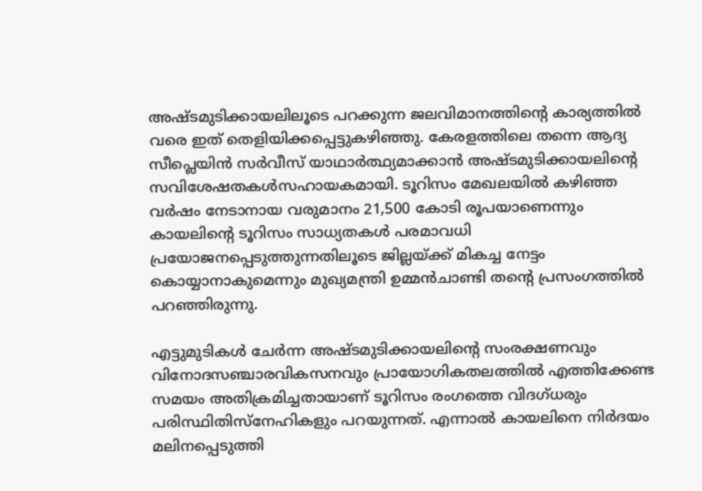അഷ്ടമുടിക്കായലിലൂടെ പറക്കുന്ന ജലവിമാനത്തിന്റെ കാര്യത്തില്‍ വരെ ഇത്‌ തെളിയിക്കപ്പെട്ടുകഴിഞ്ഞു. കേരളത്തിലെ തന്നെ ആദ്യ സീപ്ലെയിന്‍ സര്‍വീസ്‌ യാഥാര്‍ത്ഥ്യമാക്കാന്‍ അഷ്ടമുടിക്കായലിന്റെ സവിശേഷതകള്‍സഹായകമായി. ടൂറിസം മേഖലയില്‍ കഴിഞ്ഞ വര്‍ഷം നേടാനായ വരുമാനം 21,500 കോടി രൂപയാണെന്നും കായലിന്റെ ടൂറിസം സാധ്യതകള്‍ പരമാവധി പ്രയോജനപ്പെടുത്തുന്നതിലൂടെ ജില്ലയ്‌ക്ക്‌ മികച്ച നേട്ടം കൊയ്യാനാകുമെന്നും മുഖ്യമന്ത്രി ഉമ്മന്‍ചാണ്ടി തന്റെ പ്രസംഗത്തില്‍ പറഞ്ഞിരുന്നു.

എട്ടുമുടികള്‍ ചേര്‍ന്ന അഷ്ടമുടിക്കായലിന്റെ സംരക്ഷണവും വിനോദസഞ്ചാരവികസനവും പ്രായോഗികതലത്തില്‍ എത്തിക്കേണ്ട സമയം അതിക്രമിച്ചതായാണ്‌ ടൂറിസം രംഗത്തെ വിദഗ്ധരും പരിസ്ഥിതിസ്നേഹികളും പറയുന്നത്‌. എന്നാല്‍ കായലിനെ നിര്‍ദയം മലിനപ്പെടുത്തി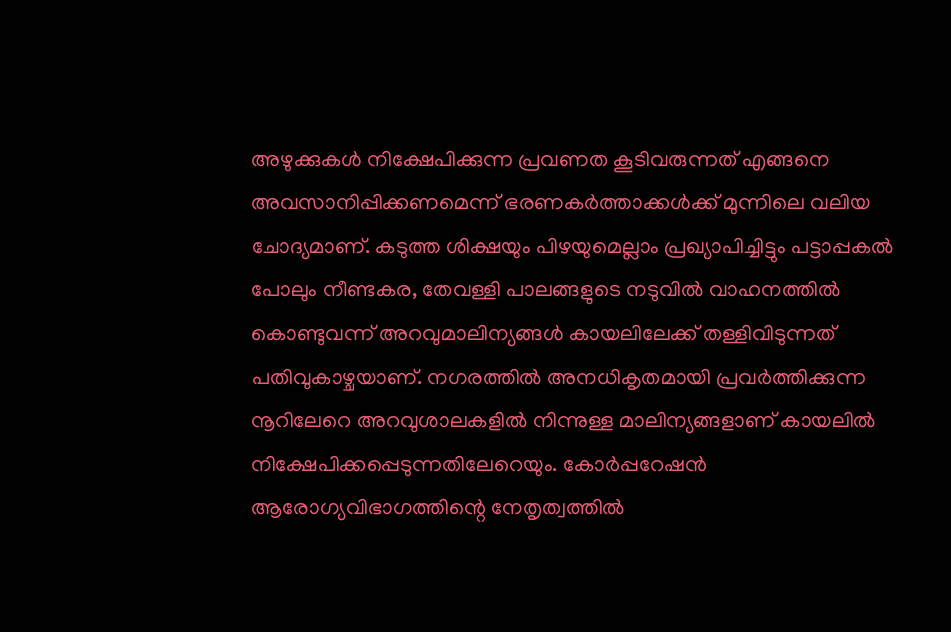അഴുക്കുകള്‍ നിക്ഷേപിക്കുന്ന പ്രവണത കൂടിവരുന്നത്‌ എങ്ങനെ അവസാനിപ്പിക്കണമെന്ന്‌ ഭരണകര്‍ത്താക്കള്‍ക്ക്‌ മുന്നിലെ വലിയ ചോദ്യമാണ്‌. കടുത്ത ശിക്ഷയും പിഴയുമെല്ലാം പ്രഖ്യാപിച്ചിട്ടും പട്ടാപ്പകല്‍ പോലും നീണ്ടകര, തേവള്ളി പാലങ്ങളുടെ നടുവില്‍ വാഹനത്തില്‍ കൊണ്ടുവന്ന്‌ അറവുമാലിന്യങ്ങള്‍ കായലിലേക്ക്‌ തള്ളിവിടുന്നത്‌ പതിവുകാഴ്ചയാണ്‌. നഗരത്തില്‍ അനധികൃതമായി പ്രവര്‍ത്തിക്കുന്ന നൂറിലേറെ അറവുശാലകളില്‍ നിന്നുള്ള മാലിന്യങ്ങളാണ്‌ കായലില്‍ നിക്ഷേപിക്കപ്പെടുന്നതിലേറെയും. കോര്‍പ്പറേഷന്‍ ആരോഗ്യവിഭാഗത്തിന്റെ നേതൃത്വത്തില്‍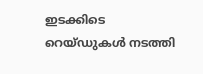ഇടക്കിടെ റെയ്ഡുകള്‍ നടത്തി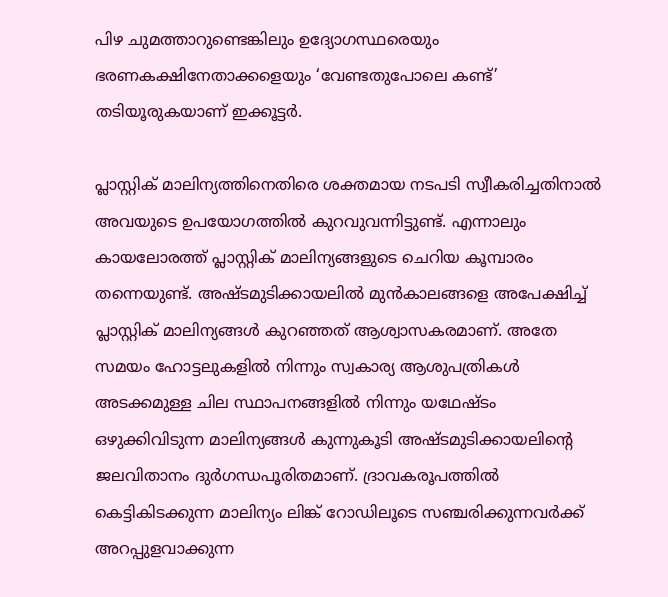പിഴ ചുമത്താറുണ്ടെങ്കിലും ഉദ്യോഗസ്ഥരെയും ഭരണകക്ഷിനേതാക്കളെയും ‘വേണ്ടതുപോലെ കണ്ട്‌’ തടിയൂരുകയാണ്‌ ഇക്കൂട്ടര്‍.

പ്ലാസ്റ്റിക്‌ മാലിന്യത്തിനെതിരെ ശക്തമായ നടപടി സ്വീകരിച്ചതിനാല്‍ അവയുടെ ഉപയോഗത്തില്‍ കുറവുവന്നിട്ടുണ്ട്‌. എന്നാലും കായലോരത്ത്‌ പ്ലാസ്റ്റിക്‌ മാലിന്യങ്ങളുടെ ചെറിയ കൂമ്പാരം തന്നെയുണ്ട്‌. അഷ്ടമുടിക്കായലില്‍ മുന്‍കാലങ്ങളെ അപേക്ഷിച്ച്‌ പ്ലാസ്റ്റിക്‌ മാലിന്യങ്ങള്‍ കുറഞ്ഞത്‌ ആശ്വാസകരമാണ്‌. അതേ സമയം ഹോട്ടലുകളില്‍ നിന്നും സ്വകാര്യ ആശുപത്രികള്‍ അടക്കമുള്ള ചില സ്ഥാപനങ്ങളില്‍ നിന്നും യഥേഷ്ടം ഒഴുക്കിവിടുന്ന മാലിന്യങ്ങള്‍ കുന്നുകൂടി അഷ്ടമുടിക്കായലിന്റെ ജലവിതാനം ദുര്‍ഗന്ധപൂരിതമാണ്‌. ദ്രാവകരൂപത്തില്‍ കെട്ടികിടക്കുന്ന മാലിന്യം ലിങ്ക്‌ റോഡിലൂടെ സഞ്ചരിക്കുന്നവര്‍ക്ക്‌ അറപ്പുളവാക്കുന്ന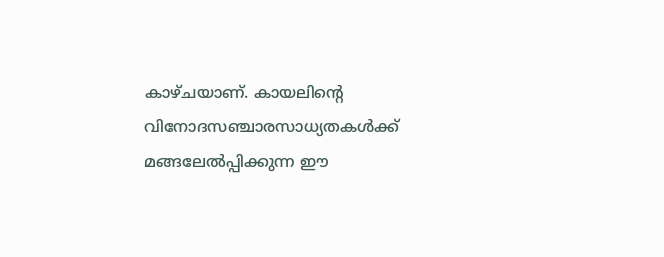കാഴ്ചയാണ്‌. കായലിന്റെ വിനോദസഞ്ചാരസാധ്യതകള്‍ക്ക്‌ മങ്ങലേല്‍പ്പിക്കുന്ന ഈ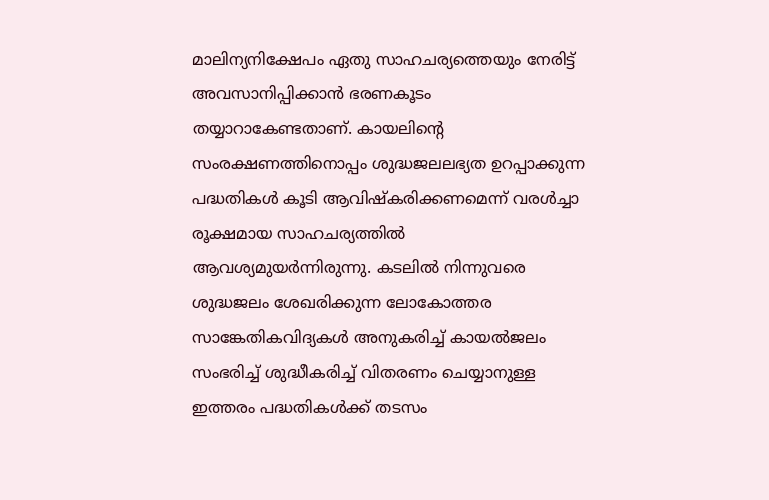മാലിന്യനിക്ഷേപം ഏതു സാഹചര്യത്തെയും നേരിട്ട്‌ അവസാനിപ്പിക്കാന്‍ ഭരണകൂടം തയ്യാറാകേണ്ടതാണ്‌. കായലിന്റെ സംരക്ഷണത്തിനൊപ്പം ശുദ്ധജലലഭ്യത ഉറപ്പാക്കുന്ന പദ്ധതികള്‍ കൂടി ആവിഷ്കരിക്കണമെന്ന്‌ വരള്‍ച്ചാ രൂക്ഷമായ സാഹചര്യത്തില്‍ ആവശ്യമുയര്‍ന്നിരുന്നു. കടലില്‍ നിന്നുവരെ ശുദ്ധജലം ശേഖരിക്കുന്ന ലോകോത്തര സാങ്കേതികവിദ്യകള്‍ അനുകരിച്ച്‌ കായല്‍ജലം സംഭരിച്ച്‌ ശുദ്ധീകരിച്ച്‌ വിതരണം ചെയ്യാനുള്ള ഇത്തരം പദ്ധതികള്‍ക്ക്‌ തടസം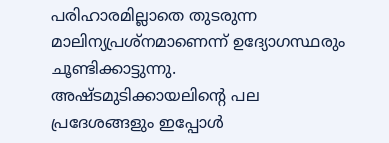പരിഹാരമില്ലാതെ തുടരുന്ന മാലിന്യപ്രശ്നമാണെന്ന്‌ ഉദ്യോഗസ്ഥരും ചൂണ്ടിക്കാട്ടുന്നു. അഷ്ടമുടിക്കായലിന്റെ പല പ്രദേശങ്ങളും ഇപ്പോള്‍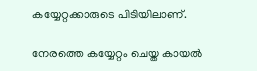കയ്യേറ്റക്കാരുടെ പിടിയിലാണ്‌.

നേരത്തെ കയ്യേറ്റം ചെയ്ത കായല്‍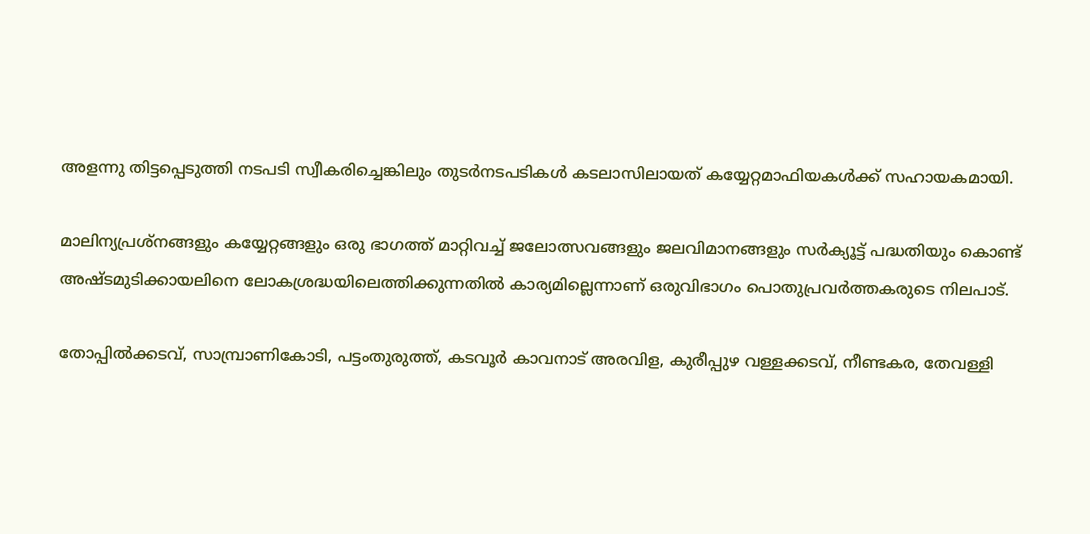അളന്നു തിട്ടപ്പെടുത്തി നടപടി സ്വീകരിച്ചെങ്കിലും തുടര്‍നടപടികള്‍ കടലാസിലായത്‌ കയ്യേറ്റമാഫിയകള്‍ക്ക്‌ സഹായകമായി.

മാലിന്യപ്രശ്നങ്ങളും കയ്യേറ്റങ്ങളും ഒരു ഭാഗത്ത്‌ മാറ്റിവച്ച്‌ ജലോത്സവങ്ങളും ജലവിമാനങ്ങളും സര്‍ക്യൂട്ട്‌ പദ്ധതിയും കൊണ്ട്‌ അഷ്ടമുടിക്കായലിനെ ലോകശ്രദ്ധയിലെത്തിക്കുന്നതില്‍ കാര്യമില്ലെന്നാണ്‌ ഒരുവിഭാഗം പൊതുപ്രവര്‍ത്തകരുടെ നിലപാട്‌.

തോപ്പില്‍ക്കടവ്‌, സാമ്പ്രാണികോടി, പട്ടംതുരുത്ത്‌, കടവൂര്‍ കാവനാട്‌ അരവിള, കുരീപ്പുഴ വള്ളക്കടവ്‌, നീണ്ടകര, തേവള്ളി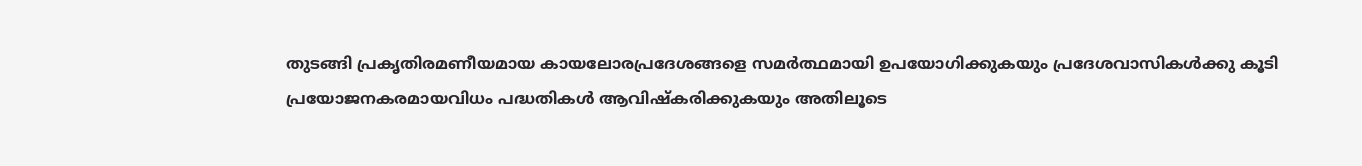തുടങ്ങി പ്രകൃതിരമണീയമായ കായലോരപ്രദേശങ്ങളെ സമര്‍ത്ഥമായി ഉപയോഗിക്കുകയും പ്രദേശവാസികള്‍ക്കു കൂടി പ്രയോജനകരമായവിധം പദ്ധതികള്‍ ആവിഷ്കരിക്കുകയും അതിലൂടെ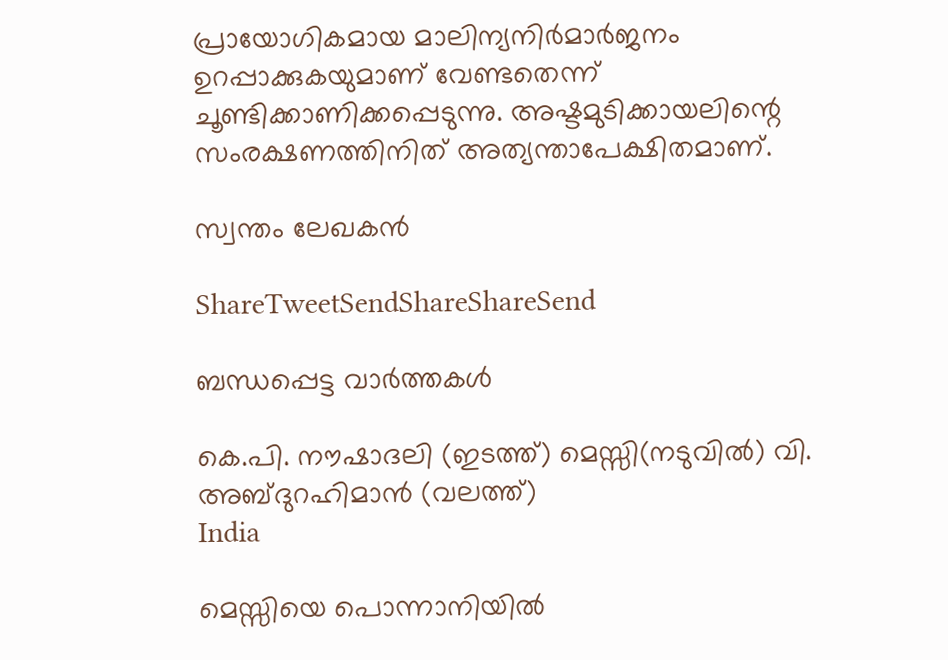പ്രായോഗികമായ മാലിന്യനിര്‍മാര്‍ജനം ഉറപ്പാക്കുകയുമാണ്‌ വേണ്ടതെന്ന്‌ ചൂണ്ടിക്കാണിക്കപ്പെടുന്നു. അഷ്ടമുടിക്കായലിന്റെ സംരക്ഷണത്തിനിത്‌ അത്യന്താപേക്ഷിതമാണ്‌.

സ്വന്തം ലേഖകന്‍

ShareTweetSendShareShareSend

ബന്ധപ്പെട്ട വാര്‍ത്തകള്‍

കെ.പി. നൗഷാദലി (ഇടത്ത്) മെസ്സി(നടുവില്‍) വി. അബ്ദുറഹിമാന്‍ (വലത്ത്)
India

മെസ്സിയെ പൊന്നാനിയില്‍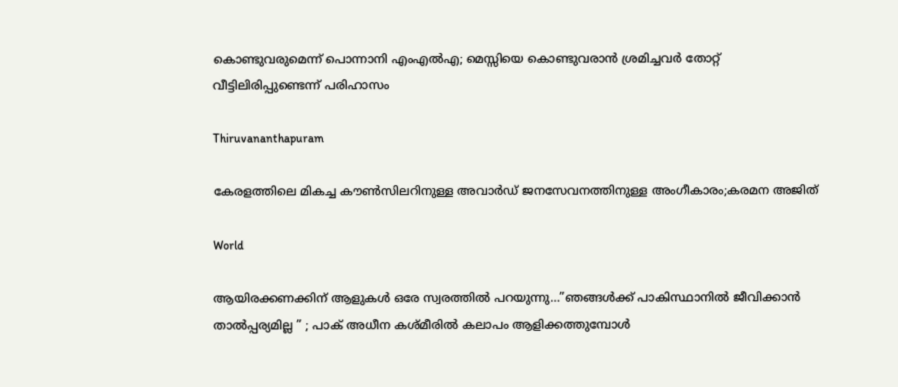കൊണ്ടുവരുമെന്ന് പൊന്നാനി എംഎല്‍എ; മെസ്സിയെ കൊണ്ടുവരാന്‍ ശ്രമിച്ചവര്‍ തോറ്റ് വീട്ടിലിരിപ്പുണ്ടെന്ന് പരിഹാസം

Thiruvananthapuram

കേരളത്തിലെ മികച്ച കൗൺസിലറിനുള്ള അവാർഡ് ജനസേവനത്തിനുള്ള അംഗീകാരം;കരമന അജിത്

World

ആയിരക്കണക്കിന് ആളുകൾ ഒരേ സ്വരത്തിൽ പറയുന്നു…”ഞങ്ങൾക്ക് പാകിസ്ഥാനിൽ ജീവിക്കാൻ താൽപ്പര്യമില്ല ” ; പാക് അധീന കശ്മീരിൽ കലാപം ആളിക്കത്തുമ്പോൾ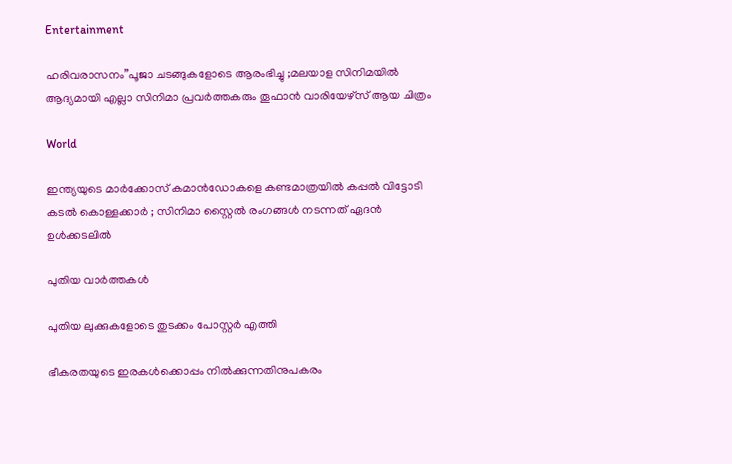Entertainment

ഹരിവരാസനം”പൂജാ ചടങ്ങുകളോടെ ആരംഭിച്ചു ;മലയാള സിനിമയിൽ ആദ്യമായി എല്ലാ സിനിമാ പ്രവർത്തകരും തൂഫാൻ വാരിയേഴ്‌സ് ആയ ചിത്രം

World

ഇന്ത്യയുടെ മാർക്കോസ് കമാൻഡോകളെ കണ്ടമാത്രയിൽ കപ്പൽ വിട്ടോടി കടൽ കൊള്ളക്കാർ ; സിനിമാ സ്റ്റൈൽ രംഗങ്ങൾ നടന്നത് ഏദൻ ഉൾക്കടലിൽ

പുതിയ വാര്‍ത്തകള്‍

പുതിയ ലുക്കുകളോടെ തുടക്കം പോസ്റ്റർ എത്തി

ഭീകരതയുടെ ഇരകൾക്കൊപ്പം നിൽക്കുന്നതിനുപകരം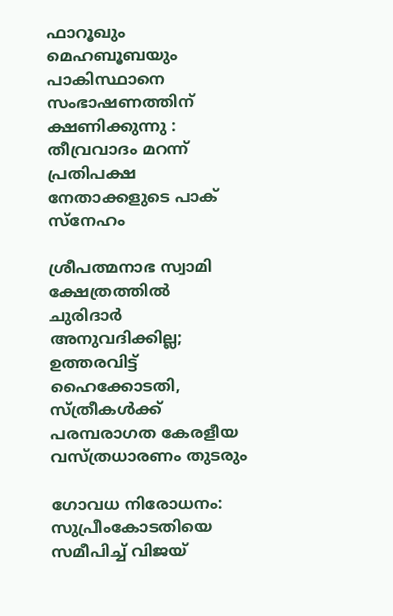ഫാറൂഖും മെഹബൂബയും പാകിസ്ഥാനെ സംഭാഷണത്തിന് ക്ഷണിക്കുന്നു : തീവ്രവാദം മറന്ന് പ്രതിപക്ഷ നേതാക്കളുടെ പാക് സ്നേഹം

ശ്രീപത്മനാഭ സ്വാമി ക്ഷേത്രത്തിൽ ചുരിദാർ അനുവദിക്കില്ല; ഉത്തരവിട്ട് ഹൈക്കോടതി, സ്ത്രീകൾക്ക് പരമ്പരാഗത കേരളീയ വസ്ത്രധാരണം തുടരും

ഗോവധ നിരോധനം: സുപ്രീംകോടതിയെ സമീപിച്ച് വിജയ്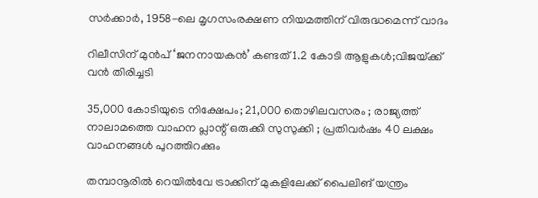സ‌ർക്കാർ, 1958-ലെ മൃഗസംരക്ഷണ നിയമത്തിന് വിരുദ്ധമെന്ന് വാദം

റിലീസിന് മുൻപ് ‘ജനനായകൻ’ കണ്ടത് 1.2 കോടി ആളുകൾ;വിജയ്‌ക്ക് വൻ തിരിച്ചടി

35,000 കോടിയുടെ നിക്ഷേപം; 21,000 തൊഴിലവസരം ; രാജ്യത്ത് നാലാമത്തെ വാഹന പ്ലാന്റ് ഒരുക്കി സുസുക്കി ; പ്രതിവർഷം 40 ലക്ഷം വാഹനങ്ങൾ പുറത്തിറക്കും

തമ്പാനൂരിൽ റെയിൽവേ ട്രാക്കിന് മുകളിലേക്ക് പൈലിങ് യന്ത്രം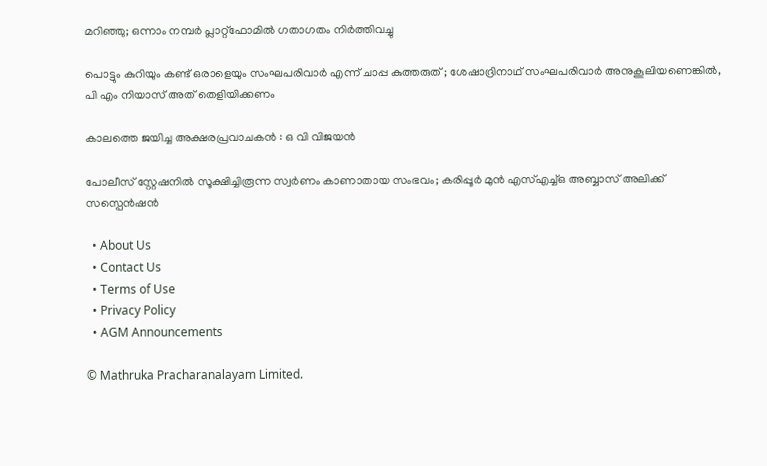മറിഞ്ഞു; ഒന്നാം നമ്പർ പ്ലാറ്റ്ഫോമിൽ ഗതാഗതം നിർത്തിവച്ചു

പൊട്ടും കുറിയും കണ്ട് ഒരാളെയും സംഘപരിവാര്‍ എന്ന് ചാപ്പ കുത്തരുത് ; ശേഷാദ്രിനാഥ് സംഘപരിവാര്‍ അനുകൂലിയണെങ്കില്‍, പി എം നിയാസ് അത് തെളിയിക്കണം

കാലത്തെ ജയിച്ച അക്ഷരപ്രവാചകൻ : ഒ വി വിജയൻ

പോലീസ് സ്റ്റേഷനിൽ സൂക്ഷിച്ചിരൂന്ന സ്വർണം കാണാതായ സംഭവം; കരിപ്പൂർ മുൻ എസ്എച്ച്ഒ അബ്ബാസ് അലിക്ക് സസ്പെൻഷൻ

  • About Us
  • Contact Us
  • Terms of Use
  • Privacy Policy
  • AGM Announcements

© Mathruka Pracharanalayam Limited.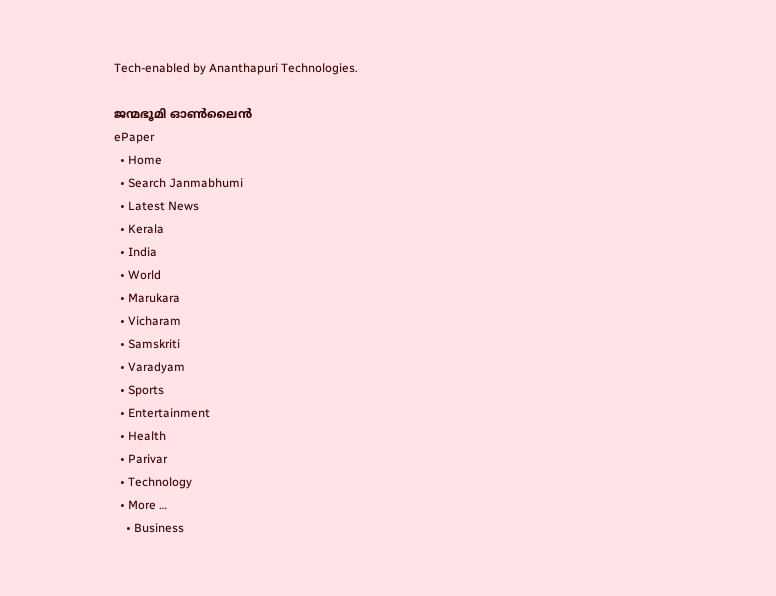Tech-enabled by Ananthapuri Technologies.

ജന്മഭൂമി ഓണ്‍ലൈന്‍
ePaper
  • Home
  • Search Janmabhumi
  • Latest News
  • Kerala
  • India
  • World
  • Marukara
  • Vicharam
  • Samskriti
  • Varadyam
  • Sports
  • Entertainment
  • Health
  • Parivar
  • Technology
  • More …
    • Business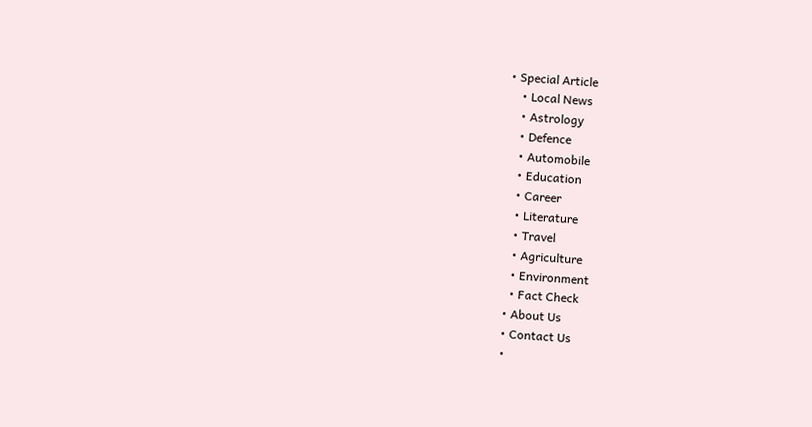• Special Article
    • Local News
    • Astrology
    • Defence
    • Automobile
    • Education
    • Career
    • Literature
    • Travel
    • Agriculture
    • Environment
    • Fact Check
  • About Us
  • Contact Us
  •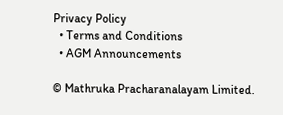Privacy Policy
  • Terms and Conditions
  • AGM Announcements

© Mathruka Pracharanalayam Limited.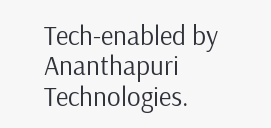Tech-enabled by Ananthapuri Technologies.